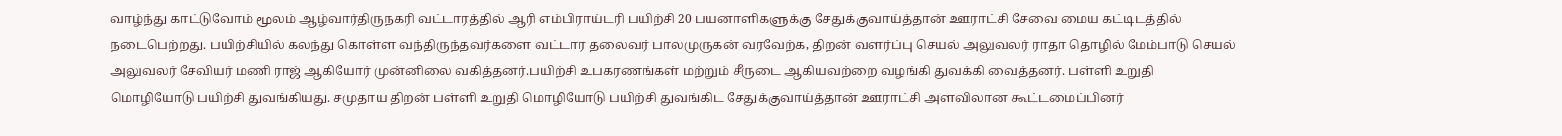வாழ்ந்து காட்டுவோம் மூலம் ஆழ்வார்திருநகரி வட்டாரத்தில் ஆரி எம்பிராய்டரி பயிற்சி 20 பயனாளிகளுக்கு சேதுக்குவாய்த்தான் ஊராட்சி சேவை மைய கட்டிடத்தில் நடைபெற்றது. பயிற்சியில் கலந்து கொள்ள வந்திருந்தவர்களை வட்டார தலைவர் பாலமுருகன் வரவேற்க, திறன் வளர்ப்பு செயல் அலுவலர் ராதா தொழில் மேம்பாடு செயல் அலுவலர் சேவியர் மணி ராஜ் ஆகியோர் முன்னிலை வகித்தனர்.பயிற்சி உபகரணங்கள் மற்றும் சீருடை ஆகியவற்றை வழங்கி துவக்கி வைத்தனர். பள்ளி உறுதி மொழியோடு பயிற்சி துவங்கியது. சமுதாய திறன் பள்ளி உறுதி மொழியோடு பயிற்சி துவங்கிட சேதுக்குவாய்த்தான் ஊராட்சி அளவிலான கூட்டமைப்பினர்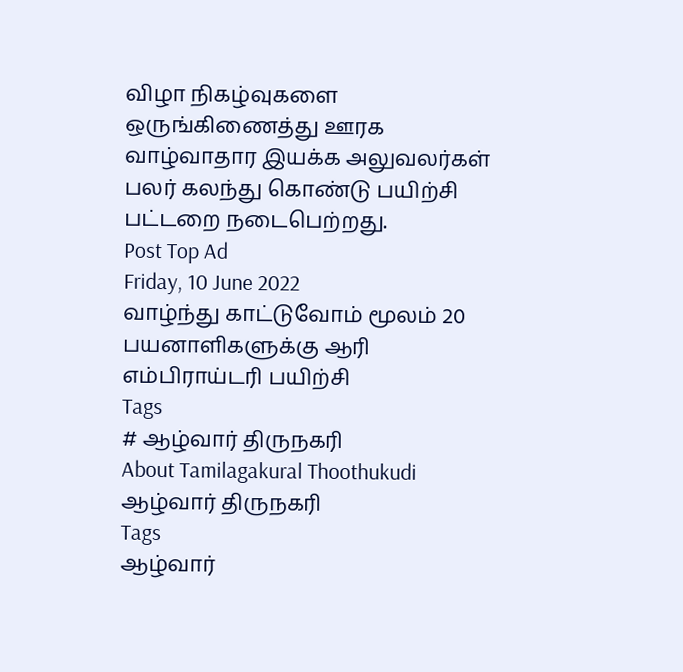விழா நிகழ்வுகளை ஒருங்கிணைத்து ஊரக வாழ்வாதார இயக்க அலுவலர்கள் பலர் கலந்து கொண்டு பயிற்சி பட்டறை நடைபெற்றது.
Post Top Ad
Friday, 10 June 2022
வாழ்ந்து காட்டுவோம் மூலம் 20 பயனாளிகளுக்கு ஆரி எம்பிராய்டரி பயிற்சி
Tags
# ஆழ்வார் திருநகரி
About Tamilagakural Thoothukudi
ஆழ்வார் திருநகரி
Tags
ஆழ்வார்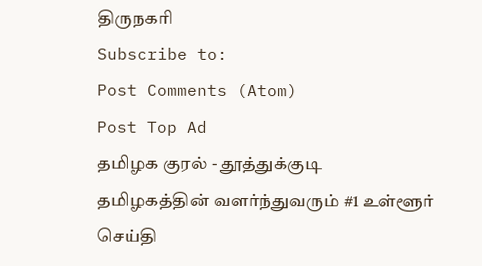திருநகரி
Subscribe to:
Post Comments (Atom)
Post Top Ad
தமிழக குரல் - தூத்துக்குடி
தமிழகத்தின் வளர்ந்துவரும் #1 உள்ளூர் செய்தி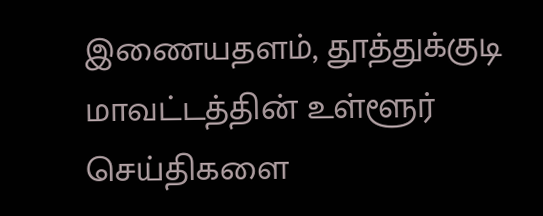இணையதளம், தூத்துக்குடி மாவட்டத்தின் உள்ளூர் செய்திகளை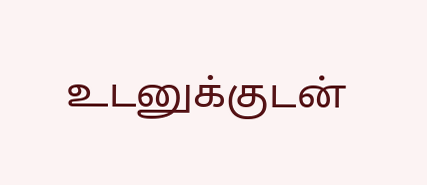உடனுக்குடன்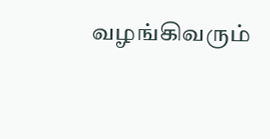வழங்கிவரும்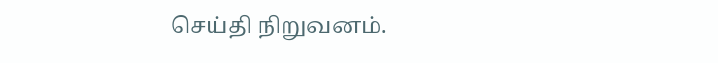செய்தி நிறுவனம்.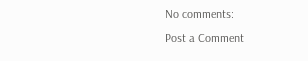No comments:
Post a Comment